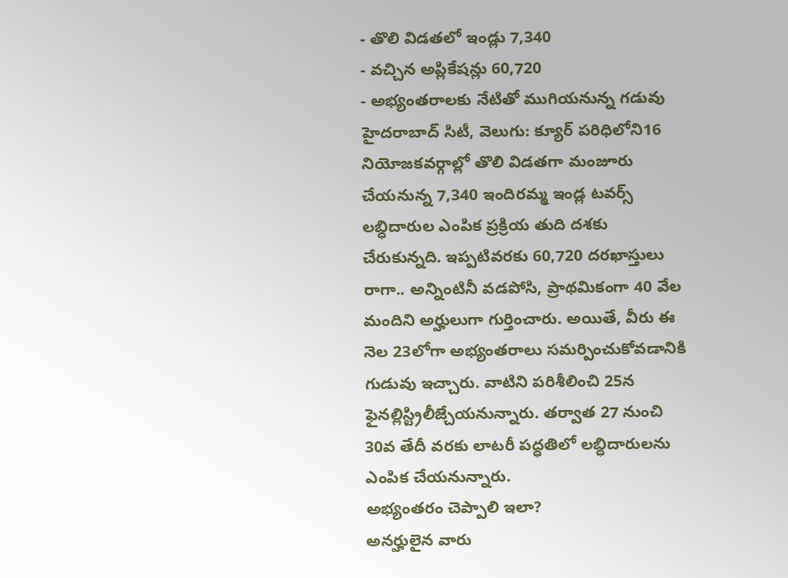- తొలి విడతలో ఇండ్లు 7,340
- వచ్చిన అప్లికేషన్లు 60,720
- అభ్యంతరాలకు నేటితో ముగియనున్న గడువు
హైదరాబాద్ సిటీ, వెలుగు: క్యూర్ పరిధిలోని16 నియోజకవర్గాల్లో తొలి విడతగా మంజూరు చేయనున్న 7,340 ఇందిరమ్మ ఇండ్ల టవర్స్ లబ్ధిదారుల ఎంపిక ప్రక్రియ తుది దశకు చేరుకున్నది. ఇప్పటివరకు 60,720 దరఖాస్తులు రాగా.. అన్నింటినీ వడపోసి, ప్రాథమికంగా 40 వేల మందిని అర్హులుగా గుర్తించారు. అయితే, వీరు ఈ నెల 23లోగా అభ్యంతరాలు సమర్పించుకోవడానికి గుడువు ఇచ్చారు. వాటిని పరిశీలించి 25న ఫైనల్లిస్ట్రిలీజ్చేయనున్నారు. తర్వాత 27 నుంచి 30వ తేదీ వరకు లాటరీ పద్ధతిలో లబ్ధిదారులను ఎంపిక చేయనున్నారు.
అభ్యంతరం చెప్పాలి ఇలా?
అనర్హులైన వారు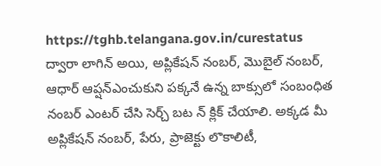https://tghb.telangana.gov.in/curestatus ద్వారా లాగిన్ అయి, అప్లికేషన్ నంబర్, మొబైల్ నంబర్, ఆధార్ ఆప్షన్ఎంచుకుని పక్కనే ఉన్న బాక్సులో సంబంధిత నంబర్ ఎంటర్ చేసి సెర్చ్ బట న్ క్లిక్ చేయాలి. అక్కడ మీ అప్లికేషన్ నంబర్, పేరు, ప్రాజెక్టు లొకాలిటీ,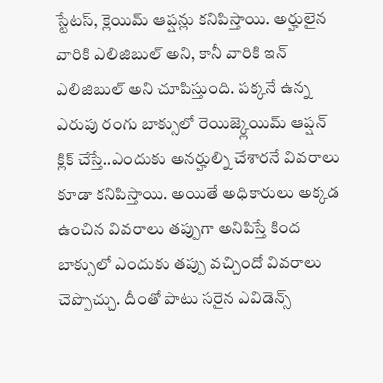స్టేటస్, క్లెయిమ్ ఆప్షన్లు కనిపిస్తాయి. అర్హులైన వారికి ఎలిజిబుల్ అని, కానీ వారికి ఇన్ ఎలిజిబుల్ అని చూపిస్తుంది. పక్కనే ఉన్న ఎరుపు రంగు బాక్సులో రెయిజ్క్లెయిమ్ ఆప్షన్ క్లిక్ చేస్తే..ఎందుకు అనర్హుల్ని చేశారనే వివరాలు కూడా కనిపిస్తాయి. అయితే అధికారులు అక్కడ ఉంచిన వివరాలు తప్పుగా అనిపిస్తే కింద బాక్సులో ఎందుకు తప్పు వచ్చిందో వివరాలు చెప్పొచ్చు. దీంతో పాటు సరైన ఎవిడెన్స్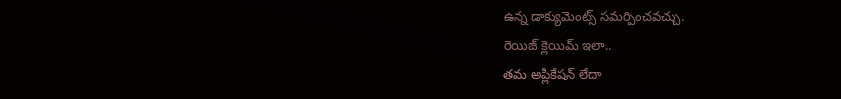ఉన్న డాక్యుమెంట్స్ సమర్పించవచ్చు.
రెయిజ్ క్లెయిమ్ ఇలా..
తమ అప్లికేషన్ లేదా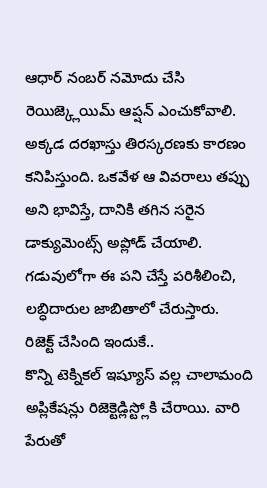ఆధార్ నంబర్ నమోదు చేసి రెయిజ్క్లెయిమ్ ఆప్షన్ ఎంచుకోవాలి. అక్కడ దరఖాస్తు తిరస్కరణకు కారణం కనిపిస్తుంది. ఒకవేళ ఆ వివరాలు తప్పు అని భావిస్తే, దానికి తగిన సరైన డాక్యుమెంట్స్ అప్లోడ్ చేయాలి. గడువులోగా ఈ పని చేస్తే పరిశీలించి, లబ్ధిదారుల జాబితాలో చేరుస్తారు.
రిజెక్ట్ చేసింది ఇందుకే..
కొన్ని టెక్నికల్ ఇష్యూస్ వల్ల చాలామంది అప్లికేషన్లు రిజెక్టెడ్లిస్ట్లోకి చేరాయి. వారి పేరుతో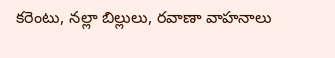కరెంటు, నల్లా బిల్లులు, రవాణా వాహనాలు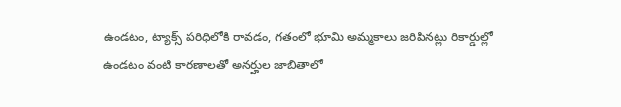ఉండటం, ట్యాక్స్ పరిధిలోకి రావడం, గతంలో భూమి అమ్మకాలు జరిపినట్లు రికార్డుల్లో ఉండటం వంటి కారణాలతో అనర్హుల జాబితాలో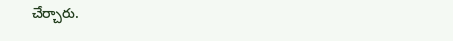చేర్చారు.